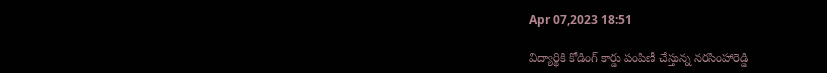Apr 07,2023 18:51

విద్యార్థికి కోడింగ్‌ కార్డు పంపిణీ చేస్తున్న నరసింహారెడ్డి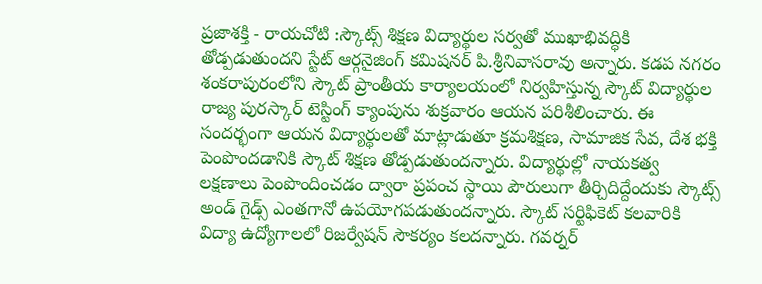ప్రజాశక్తి - రాయచోటి :స్కౌట్స్‌ శిక్షణ విద్యార్థుల సర్వతో ముఖాభివద్ధికి తోడ్పడుతుందని స్టేట్‌ ఆర్గనైజింగ్‌ కమిషనర్‌ పి.శ్రీనివాసరావు అన్నారు. కడప నగరం శంకరాపురంలోని స్కౌట్‌ ప్రాంతీయ కార్యాలయంలో నిర్వహిస్తున్న స్కౌట్‌ విద్యార్థుల రాజ్య పురస్కార్‌ టెస్టింగ్‌ క్యాంపును శుక్రవారం ఆయన పరిశీలించారు. ఈ సందర్భంగా ఆయన విద్యార్థులతో మాట్లాడుతూ క్రమశిక్షణ, సామాజిక సేవ, దేశ భక్తి పెంపొందడానికి స్కౌట్‌ శిక్షణ తోడ్పడుతుందన్నారు. విద్యార్థుల్లో నాయకత్వ లక్షణాలు పెంపొందించడం ద్వారా ప్రపంచ స్థాయి పౌరులుగా తీర్చిదిద్దేందుకు స్కౌట్స్‌ అండ్‌ గైడ్స్‌ ఎంతగానో ఉపయోగపడుతుందన్నారు. స్కౌట్‌ సర్టిఫికెట్‌ కలవారికి విద్యా ఉద్యోగాలలో రిజర్వేషన్‌ సౌకర్యం కలదన్నారు. గవర్నర్‌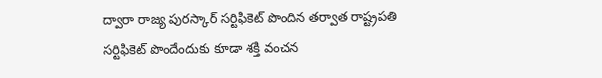ద్వారా రాజ్య పురస్కార్‌ సర్టిఫికెట్‌ పొందిన తర్వాత రాష్ట్రపతి సర్టిఫికెట్‌ పొందేందుకు కూడా శక్తి వంచన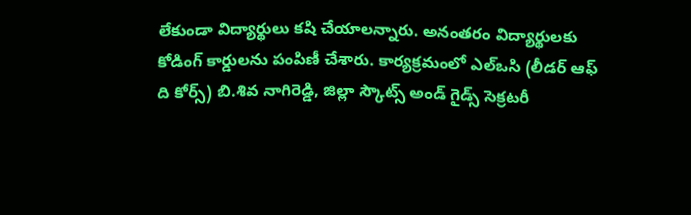లేకుండా విద్యార్థులు కషి చేయాలన్నారు. అనంతరం విద్యార్థులకు కోడింగ్‌ కార్డులను పంపిణీ చేశారు. కార్యక్రమంలో ఎల్‌ఒసి (లీడర్‌ ఆఫ్‌ ది కోర్స్‌) బి.శివ నాగిరెడ్డి, జిల్లా స్కౌట్స్‌ అండ్‌ గైడ్స్‌ సెక్రటరీ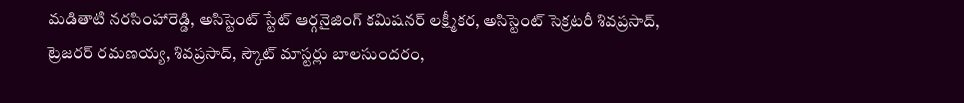మడితాటి నరసింహారెడ్డి, అసిస్టెంట్‌ స్టేట్‌ ఆర్గనైజింగ్‌ కమిషనర్‌ లక్ష్మీకర, అసిస్టెంట్‌ సెక్రటరీ శివప్రసాద్‌, ట్రెజరర్‌ రమణయ్య, శివప్రసాద్‌, స్కౌట్‌ మాస్టర్లు బాలసుందరం,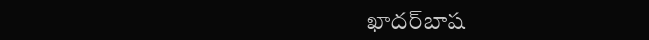ఖాదర్‌బాష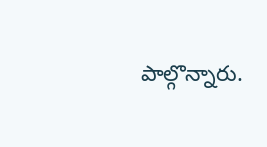పాల్గొన్నారు.